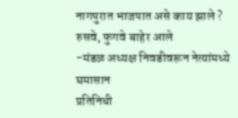नागपुरात भाजपात असे काय झाले ? रुसवे, फुगवे बाहेर आले
-मंडळ अध्यक्ष निवडीवरून नेत्यांमध्ये घमासान
प्रतिनिधी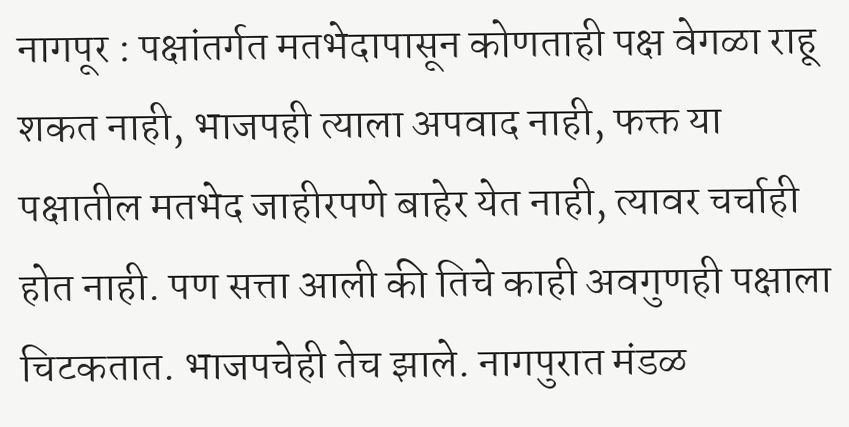नागपूर : पक्षांतर्गत मतभेदापासून कोणताही पक्ष वेगळा राहू शकत नाही, भाजपही त्याला अपवाद नाही, फक्त या पक्षातील मतभेद जाहीरपणे बाहेर येत नाही, त्यावर चर्चाही होत नाही. पण सत्ता आली की तिचे काही अवगुणही पक्षाला चिटकतात. भाजपचेही तेच झाले. नागपुरात मंडळ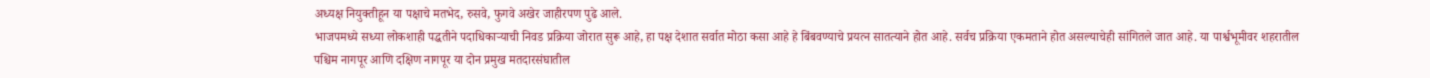अध्यक्ष नियुक्तीहून या पक्षाचे मतभेद, रुसवे, फुगवे अखेर जाहीरपण पुढे आले.
भाजपमध्ये सध्या लोकशाही पद्धतीने पदाधिकाऱ्याची निवड प्रक्रिया जोरात सुरू आहे, हा पक्ष देशात सर्वात मोठा कसा आहे हे बिंबवण्याचे प्रयत्न सातत्याने होत आहे. सर्वच प्रक्रिया एकमताने होत असल्याचेही सांगितले जात आहे. या पार्श्वभूमीवर शहरातील पश्चिम नागपूर आणि दक्षिण नागपूर या दोन प्रमुख मतदारसंघातील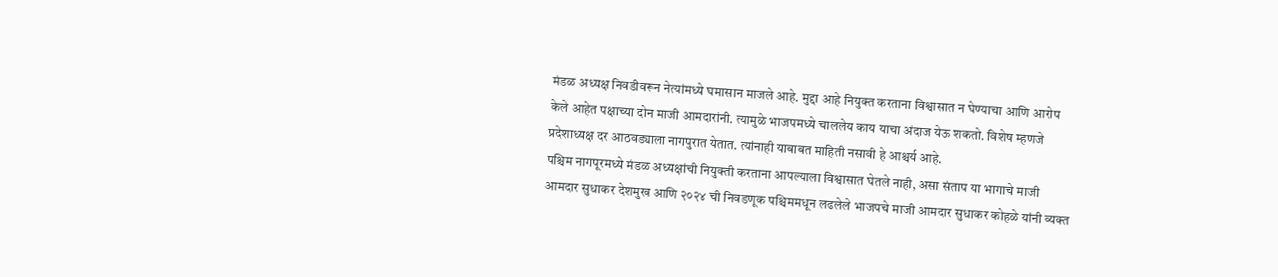मंडळ अध्यक्ष निवडीवरून नेत्यांमध्ये घमासान माजले आहे. मुद्दा आहे नियुक्त करताना विश्वासात न घेण्याचा आणि आरोप केले आहेत पक्षाच्या दोन माजी आमदारांनी. त्यामुळे भाजपमध्ये चाललेय काय याचा अंदाज येऊ शकतो. विशेष म्हणजे प्रदेशाध्यक्ष दर आठवड्याला नागपुरात येतात. त्यांनाही याबाबत माहिती नसावी हे आश्चर्य आहे.
पश्चिम नागपूरमध्ये मंडळ अध्यक्षांची नियुक्ती करताना आपल्याला विश्वासात घेतले नाही, असा संताप या भागाचे माजी आमदार सुधाकर देशमुख आणि २०२४ ची निवडणूक पश्चिममधून लढलेले भाजपचे माजी आमदार सुधाकर कोहळे यांनी व्यक्त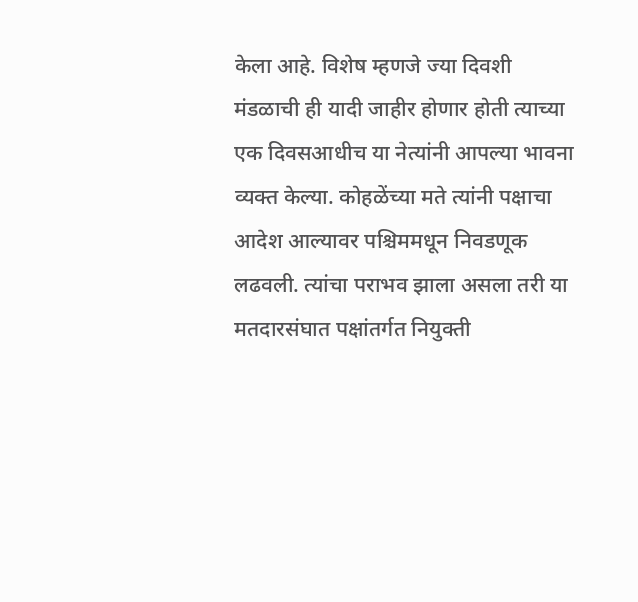केला आहे. विशेष म्हणजे ज्या दिवशी मंडळाची ही यादी जाहीर होणार होती त्याच्या एक दिवसआधीच या नेत्यांनी आपल्या भावना व्यक्त केल्या. कोहळेंच्या मते त्यांनी पक्षाचा आदेश आल्यावर पश्चिममधून निवडणूक लढवली. त्यांचा पराभव झाला असला तरी या मतदारसंघात पक्षांतर्गत नियुक्ती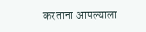करताना आपल्याला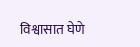विश्वासात घेणे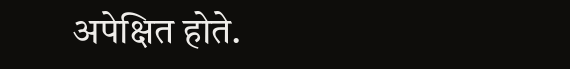अपेक्षित होते.